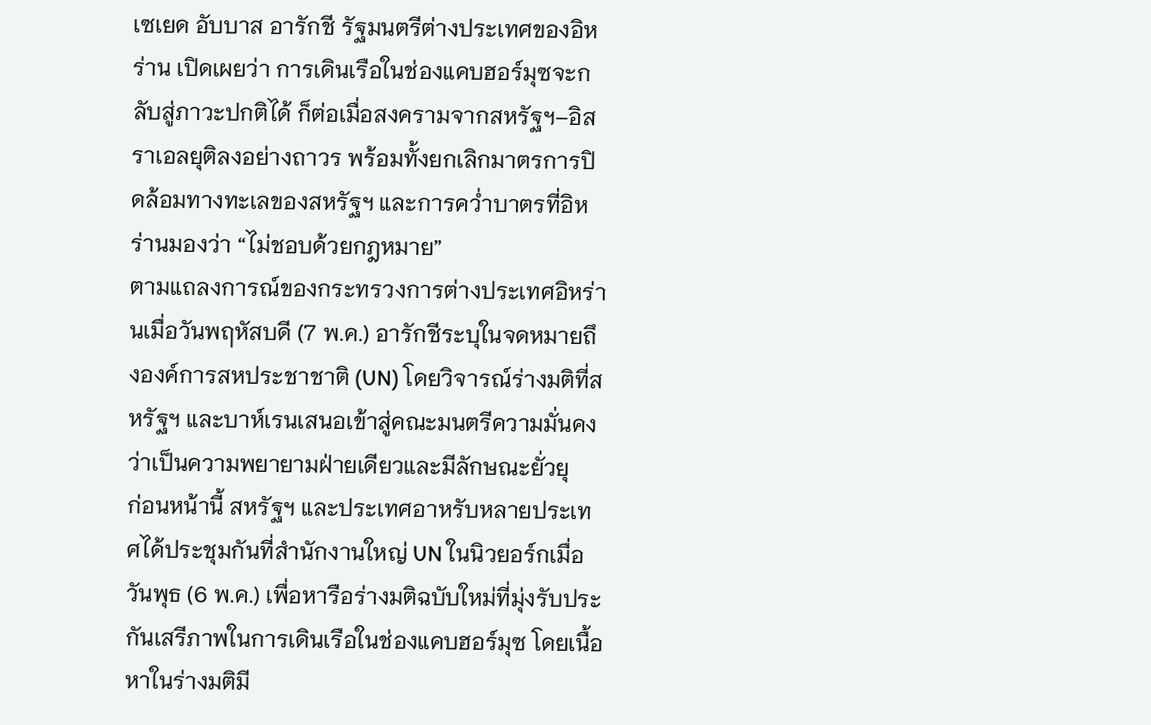เซเยด อับบาส อารักชี รัฐมนตรีต่างประเทศของอิหร่าน เปิดเผยว่า การเดินเรือในช่องแคบฮอร์มุซจะกลับสู่ภาวะปกติได้ ก็ต่อเมื่อสงครามจากสหรัฐฯ–อิสราเอลยุติลงอย่างถาวร พร้อมทั้งยกเลิกมาตรการปิดล้อมทางทะเลของสหรัฐฯ และการคว่ำบาตรที่อิหร่านมองว่า “ไม่ชอบด้วยกฎหมาย”
ตามแถลงการณ์ของกระทรวงการต่างประเทศอิหร่านเมื่อวันพฤหัสบดี (7 พ.ค.) อารักชีระบุในจดหมายถึงองค์การสหประชาชาติ (UN) โดยวิจารณ์ร่างมติที่สหรัฐฯ และบาห์เรนเสนอเข้าสู่คณะมนตรีความมั่นคงว่าเป็นความพยายามฝ่ายเดียวและมีลักษณะยั่วยุ
ก่อนหน้านี้ สหรัฐฯ และประเทศอาหรับหลายประเทศได้ประชุมกันที่สำนักงานใหญ่ UN ในนิวยอร์กเมื่อวันพุธ (6 พ.ค.) เพื่อหารือร่างมติฉบับใหม่ที่มุ่งรับประกันเสรีภาพในการเดินเรือในช่องแคบฮอร์มุซ โดยเนื้อหาในร่างมติมี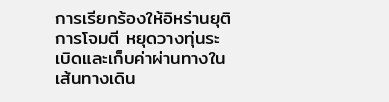การเรียกร้องให้อิหร่านยุติการโจมตี หยุดวางทุ่นระเบิดและเก็บค่าผ่านทางในเส้นทางเดิน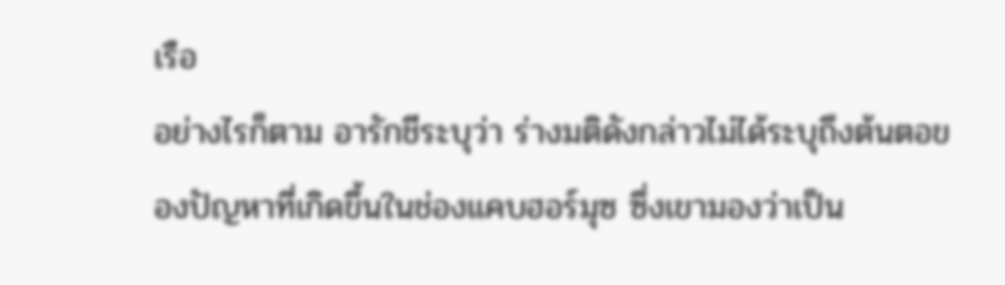เรือ
อย่างไรก็ตาม อารักชีระบุว่า ร่างมติดังกล่าวไม่ได้ระบุถึงต้นตอของปัญหาที่เกิดขึ้นในช่องแคบฮอร์มุซ ซึ่งเขามองว่าเป็น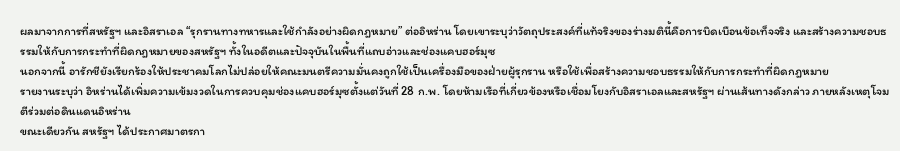ผลมาจากการที่สหรัฐฯ และอิสราเอล “รุกรานทางทหารและใช้กำลังอย่างผิดกฎหมาย” ต่ออิหร่าน โดยเขาระบุว่าวัตถุประสงค์ที่แท้จริงของร่างมตินี้คือการบิดเบือนข้อเท็จจริง และสร้างความชอบธรรมให้กับการกระทำที่ผิดกฎหมายของสหรัฐฯ ทั้งในอดีตและปัจจุบันในพื้นที่แถบอ่าวและช่องแคบฮอร์มุซ
นอกจากนี้ อารักชียังเรียกร้องให้ประชาคมโลกไม่ปล่อยให้คณะมนตรีความมั่นคงถูกใช้เป็นเครื่องมือของฝ่ายผู้รุกราน หรือใช้เพื่อสร้างความชอบธรรมให้กับการกระทำที่ผิดกฎหมาย
รายงานระบุว่า อิหร่านได้เพิ่มความเข้มงวดในการควบคุมช่องแคบฮอร์มุซตั้งแต่วันที่ 28 ก.พ. โดยห้ามเรือที่เกี่ยวข้องหรือเชื่อมโยงกับอิสราเอลและสหรัฐฯ ผ่านเส้นทางดังกล่าว ภายหลังเหตุโจมตีร่วมต่อดินแดนอิหร่าน
ขณะเดียวกัน สหรัฐฯ ได้ประกาศมาตรกา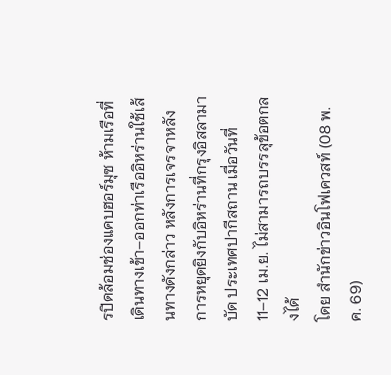รปิดล้อมช่องแคบฮอร์มุซ ห้ามเรือที่เดินทางเข้า–ออกท่าเรืออิหร่านใช้เส้นทางดังกล่าว หลังการเจรจาหลังการหยุดยิงกับอิหร่านที่กรุงอิสลามาบัด ประเทศปากีสถาน เมื่อวันที่ 11–12 เม.ย. ไม่สามารถบรรลุข้อตกลงได้
โดย สำนักข่าวอินโฟเควสท์ (08 พ.ค. 69)